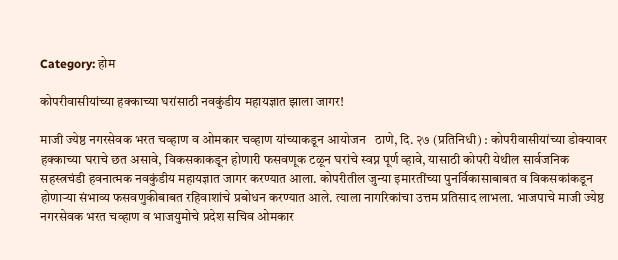Category: होम

कोपरीवासीयांच्या हक्काच्या घरांसाठी नवकुंडीय महायज्ञात झाला जागर!

माजी ज्येष्ठ नगरसेवक भरत चव्हाण व ओमकार चव्हाण यांच्याकडून आयोजन   ठाणे, दि. २७ (प्रतिनिधी) : कोपरीवासीयांच्या डोक्यावर हक्काच्या घराचे छत असावे, विकसकाकडून होणारी फसवणूक टळून घरांचे स्वप्न पूर्ण व्हावे, यासाठी कोपरी येथील सार्वजनिक सहस्त्रचंडी हवनात्मक नवकुंडीय महायज्ञात जागर करण्यात आला. कोपरीतील जुन्या इमारतींच्या पुनर्विकासाबाबत व विकसकांकडून होणाऱ्या संभाव्य फसवणुकीबाबत रहिवाशांचे प्रबोधन करण्यात आले. त्याला नागरिकांचा उत्तम प्रतिसाद लाभला. भाजपाचे माजी ज्येष्ठ नगरसेवक भरत चव्हाण व भाजयुमोचे प्रदेश सचिव ओमकार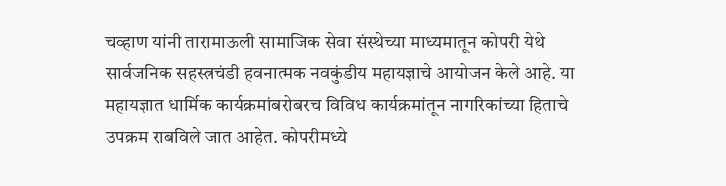चव्हाण यांनी तारामाऊली सामाजिक सेवा संस्थेच्या माध्यमातून कोपरी येथे सार्वजनिक सहस्त्रचंडी हवनात्मक नवकुंडीय महायज्ञाचे आयोजन केले आहे. या महायज्ञात धार्मिक कार्यक्रमांबरोबरच विविध कार्यक्रमांतून नागरिकांच्या हिताचे उपक्रम राबविले जात आहेत. कोपरीमध्ये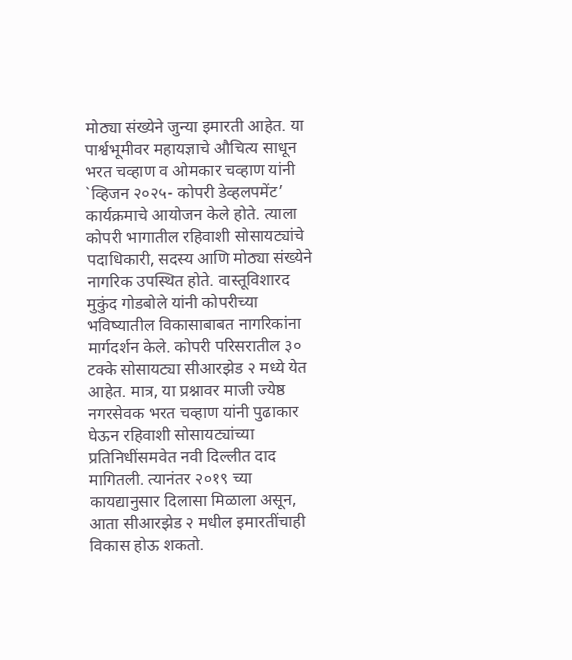मोठ्या संख्येने जुन्या इमारती आहेत. या पार्श्वभूमीवर महायज्ञाचे औचित्य साधून भरत चव्हाण व ओमकार चव्हाण यांनी `व्हिजन २०२५- कोपरी डेव्हलपमेंट’ कार्यक्रमाचे आयोजन केले होते. त्याला कोपरी भागातील रहिवाशी सोसायट्यांचे पदाधिकारी, सदस्य आणि मोठ्या संख्येने नागरिक उपस्थित होते. वास्तूविशारद मुकुंद गोडबोले यांनी कोपरीच्या भविष्यातील विकासाबाबत नागरिकांना मार्गदर्शन केले. कोपरी परिसरातील ३० टक्के सोसायट्या सीआरझेड २ मध्ये येत आहेत. मात्र, या प्रश्नावर माजी ज्येष्ठ नगरसेवक भरत चव्हाण यांनी पुढाकार घेऊन रहिवाशी सोसायट्यांच्या प्रतिनिधींसमवेत नवी दिल्लीत दाद मागितली. त्यानंतर २०१९ च्या कायद्यानुसार दिलासा मिळाला असून, आता सीआरझेड २ मधील इमारतींचाही विकास होऊ शकतो.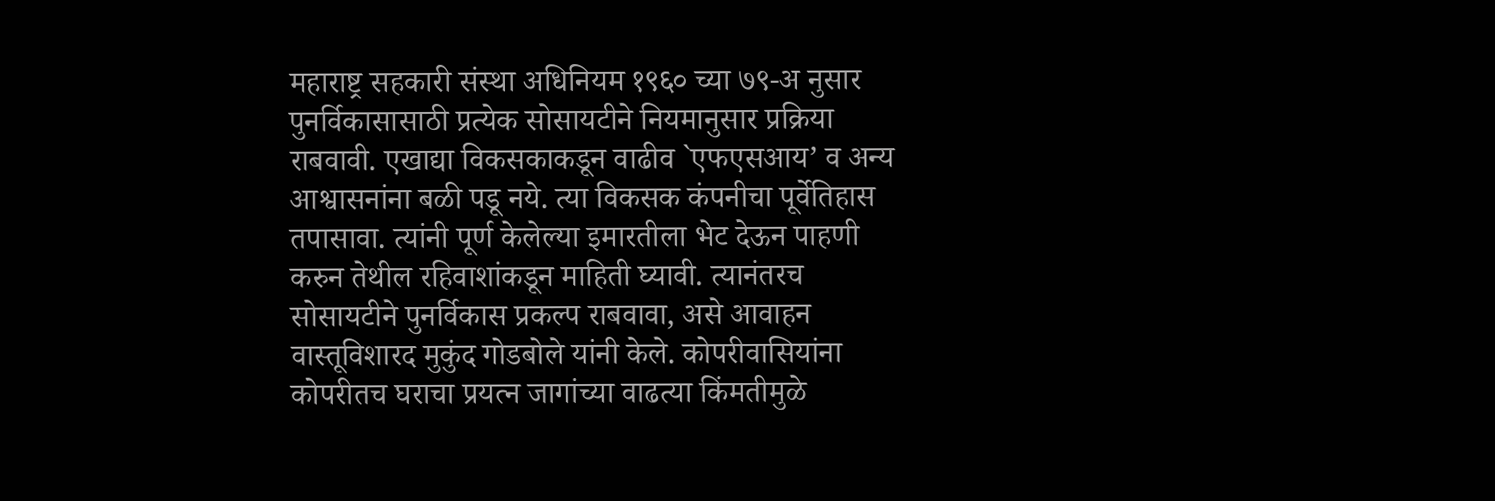महाराष्ट्र सहकारी संस्था अधिनियम १९६० च्या ७९-अ नुसार पुनर्विकासासाठी प्रत्येक सोसायटीने नियमानुसार प्रक्रिया राबवावी. एखाद्या विकसकाकडून वाढीव `एफएसआय’ व अन्य आश्वासनांना बळी पडू नये. त्या विकसक कंपनीचा पूर्वेतिहास तपासावा. त्यांनी पूर्ण केलेल्या इमारतीला भेट देऊन पाहणी करुन तेथील रहिवाशांकडून माहिती घ्यावी. त्यानंतरच सोसायटीने पुनर्विकास प्रकल्प राबवावा, असे आवाहन वास्तूविशारद मुकुंद गोडबोले यांनी केले. कोपरीवासियांना कोपरीतच घराचा प्रयत्न जागांच्या वाढत्या किंमतीमुळे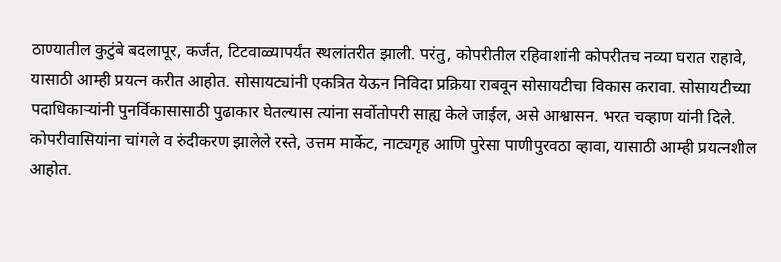ठाण्यातील कुटुंबे बदलापूर, कर्जत, टिटवाळ्यापर्यंत स्थलांतरीत झाली. परंतु, कोपरीतील रहिवाशांनी कोपरीतच नव्या घरात राहावे, यासाठी आम्ही प्रयत्न करीत आहोत. सोसायट्यांनी एकत्रित येऊन निविदा प्रक्रिया राबवून सोसायटीचा विकास करावा. सोसायटीच्या पदाधिकाऱ्यांनी पुनर्विकासासाठी पुढाकार घेतल्यास त्यांना सर्वोतोपरी साह्य केले जाईल, असे आश्वासन. भरत चव्हाण यांनी दिले. कोपरीवासियांना चांगले व रुंदीकरण झालेले रस्ते, उत्तम मार्केट, नाट्यगृह आणि पुरेसा पाणीपुरवठा व्हावा, यासाठी आम्ही प्रयत्नशील आहोत.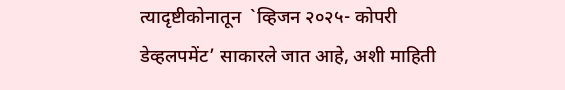त्यादृष्टीकोनातून  `व्हिजन २०२५- कोपरी डेव्हलपमेंट’ साकारले जात आहे, अशी माहिती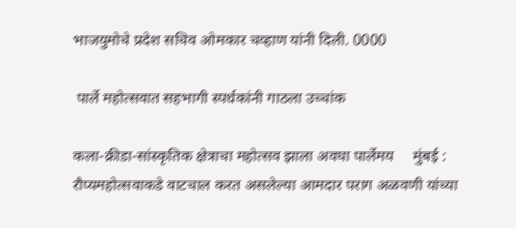भाजयुमोचे प्रदेश सचिव ओमकार चव्हाण यांनी दिली. 0000

 पार्ले महोत्सवात सहभागी स्पर्धकांनी गाठला उच्चांक

कला-क्रीडा-सांस्कृतिक क्षेत्राचा महोत्सव झाला अवघा पार्लेमय     मुंबई : रौप्यमहोत्सवाकडे वाटचाल करत असलेल्या आमदार पराग अळवणी यांच्या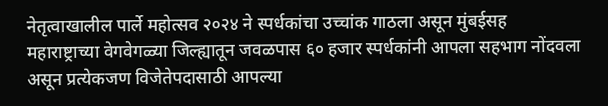नेतृत्वाखालील पार्ले महोत्सव २०२४ ने स्पर्धकांचा उच्चांक गाठला असून मुंबईसह महाराष्ट्राच्या वेगवेगळ्या जिल्ह्यातून जवळपास ६० हजार स्पर्धकांनी आपला सहभाग नोंदवला असून प्रत्येकजण विजेतेपदासाठी आपल्या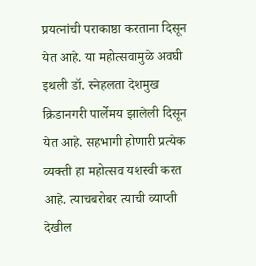प्रयत्नांची पराकाष्ठा करताना दिसून येत आहे. या महोत्सवामुळे अवघी इथली डॉ. स्नेहलता देशमुख क्रिडानगरी पार्लेमय झालेली दिसून येत आहे. सहभागी होणारी प्रत्येक व्यक्ती हा महोत्सव यशस्वी करत आहे. त्याचबरोबर त्याची व्याप्ती देखील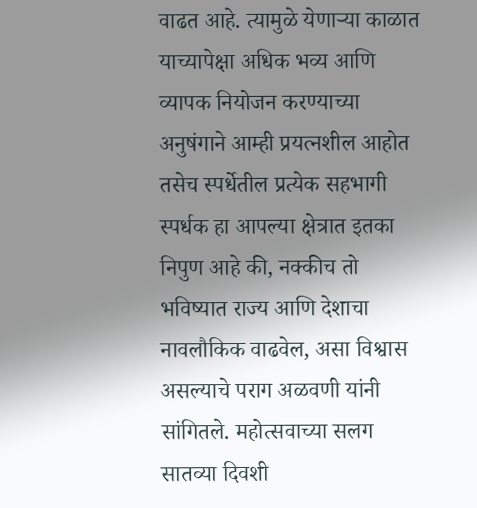वाढत आहे. त्यामुळे येणाऱ्या काळात याच्यापेक्षा अधिक भव्य आणि व्यापक नियोजन करण्याच्या अनुषंगाने आम्ही प्रयत्नशील आहोत तसेच स्पर्धेतील प्रत्येक सहभागी स्पर्धक हा आपल्या क्षेत्रात इतका निपुण आहे की, नक्कीच तो भविष्यात राज्य आणि देशाचा नावलौकिक वाढवेल, असा विश्वास असल्याचे पराग अळवणी यांनी सांगितले. महोत्सवाच्या सलग सातव्या दिवशी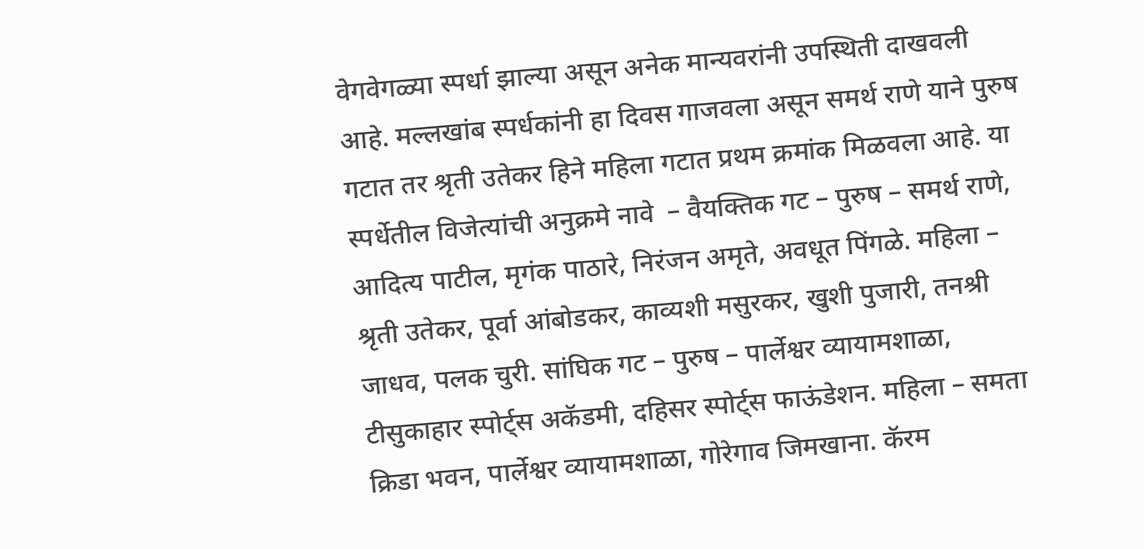वेगवेगळ्या स्पर्धा झाल्या असून अनेक मान्यवरांनी उपस्थिती दाखवली आहे. मल्लखांब स्पर्धकांनी हा दिवस गाजवला असून समर्थ राणे याने पुरुष गटात तर श्रृती उतेकर हिने महिला गटात प्रथम क्रमांक मिळवला आहे. या स्पर्धेतील विजेत्यांची अनुक्रमे नावे  – वैयक्तिक गट – पुरुष – समर्थ राणे, आदित्य पाटील, मृगंक पाठारे, निरंजन अमृते, अवधूत पिंगळे. महिला – श्रृती उतेकर, पूर्वा आंबोडकर, काव्यशी मसुरकर, खुशी पुजारी, तनश्री जाधव, पलक चुरी. सांघिक गट – पुरुष – पार्लेश्वर व्यायामशाळा, टीसुकाहार स्पोर्ट्स अकॅडमी, दहिसर स्पोर्ट्स फाऊंडेशन. महिला – समता क्रिडा भवन, पार्लेश्वर व्यायामशाळा, गोरेगाव जिमखाना. कॅरम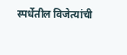स्पर्धेतील विजेत्यांची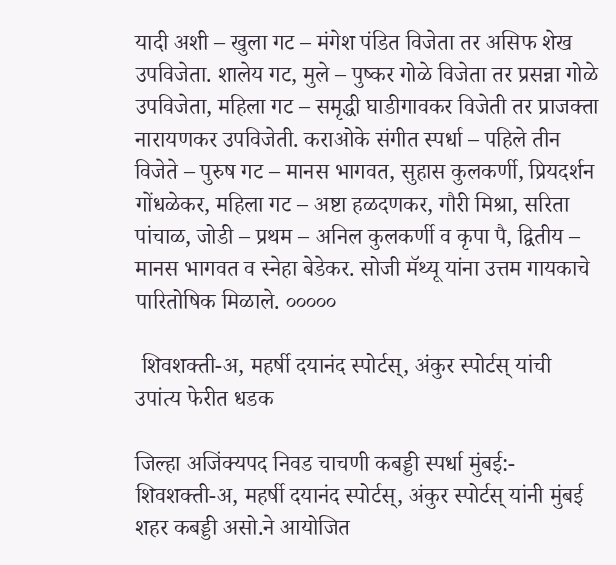यादी अशी – खुला गट – मंगेश पंडित विजेता तर असिफ शेख उपविजेता. शालेय गट, मुले – पुष्कर गोळे विजेता तर प्रसन्ना गोळे उपविजेता, महिला गट – समृद्धी घाडीगावकर विजेती तर प्राजक्ता नारायणकर उपविजेती. कराओके संगीत स्पर्धा – पहिले तीन विजेते – पुरुष गट – मानस भागवत, सुहास कुलकर्णी, प्रियदर्शन गोंधळेकर, महिला गट – अष्टा हळदणकर, गौरी मिश्रा, सरिता पांचाळ, जोडी – प्रथम – अनिल कुलकर्णी व कृपा पै, द्वितीय – मानस भागवत व स्नेहा बेडेकर. सोजी मॅथ्यू यांना उत्तम गायकाचे पारितोषिक मिळाले. ०००००

 शिवशक्ती-अ, महर्षी दयानंद स्पोर्टस्, अंकुर स्पोर्टस् यांची उपांत्य फेरीत धडक

जिल्हा अजिंक्यपद निवड चाचणी कबड्डी स्पर्धा मुंबई:- शिवशक्ती-अ, महर्षी दयानंद स्पोर्टस्, अंकुर स्पोर्टस् यांनी मुंबई शहर कबड्डी असो.ने आयोजित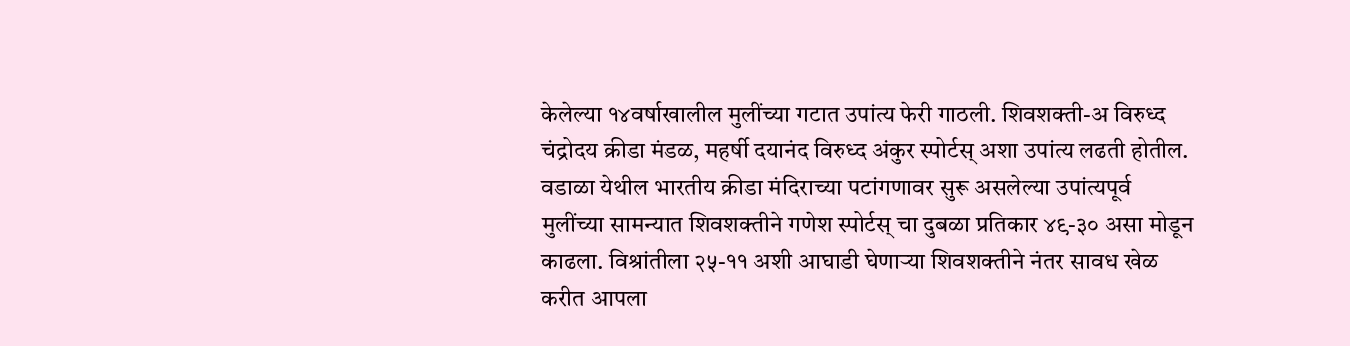केलेल्या १४वर्षाखालील मुलींच्या गटात उपांत्य फेरी गाठली. शिवशक्ती-अ विरुध्द चंद्रोदय क्रीडा मंडळ, महर्षी दयानंद विरुध्द अंकुर स्पोर्टस् अशा उपांत्य लढती होतील. वडाळा येथील भारतीय क्रीडा मंदिराच्या पटांगणावर सुरू असलेल्या उपांत्यपूर्व मुलींच्या सामन्यात शिवशक्तीने गणेश स्पोर्टस् चा दुबळा प्रतिकार ४९-३० असा मोडून काढला. विश्रांतीला २५-११ अशी आघाडी घेणाऱ्या शिवशक्तीने नंतर सावध खेळ करीत आपला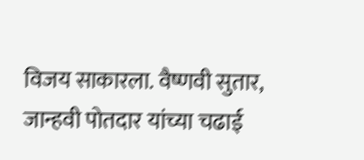विजय साकारला. वैष्णवी सुतार, जान्हवी पोतदार यांच्या चढाई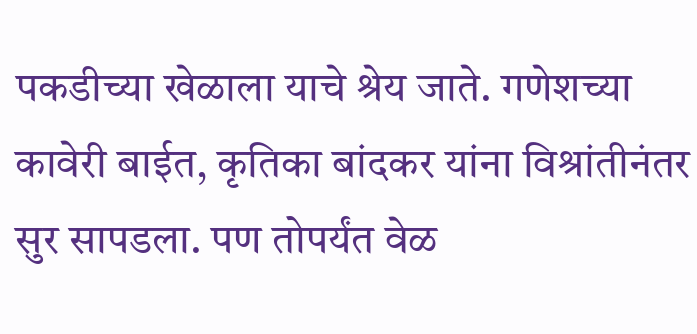पकडीच्या खेळाला याचे श्रेय जाते. गणेशच्या कावेरी बाईत, कृतिका बांदकर यांना विश्रांतीनंतर सुर सापडला. पण तोपर्यंत वेळ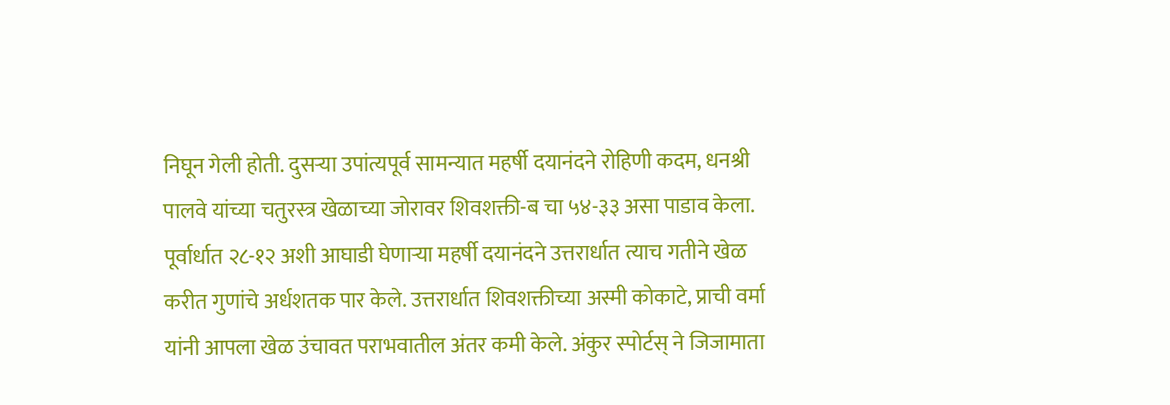निघून गेली होती. दुसऱ्या उपांत्यपूर्व सामन्यात महर्षी दयानंदने रोहिणी कदम, धनश्री पालवे यांच्या चतुरस्त्र खेळाच्या जोरावर शिवशक्ती-ब चा ५४-३३ असा पाडाव केला. पूर्वार्धात २८-१२ अशी आघाडी घेणाऱ्या महर्षी दयानंदने उत्तरार्धात त्याच गतीने खेळ करीत गुणांचे अर्धशतक पार केले. उत्तरार्धात शिवशक्तीच्या अस्मी कोकाटे, प्राची वर्मा यांनी आपला खेळ उंचावत पराभवातील अंतर कमी केले. अंकुर स्पोर्टस् ने जिजामाता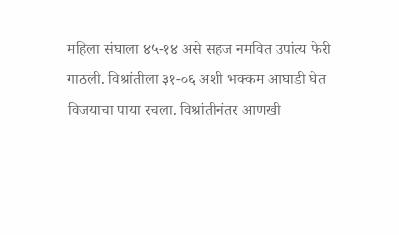महिला संघाला ४५-१४ असे सहज नमवित उपांत्य फेरी गाठली. विश्रांतीला ३१-०६ अशी भक्कम आघाडी घेत विजयाचा पाया रचला. विश्रांतीनंतर आणखी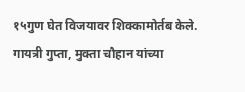१५गुण घेत विजयावर शिक्कामोर्तब केले. गायत्री गुप्ता, मुक्ता चौहान यांच्या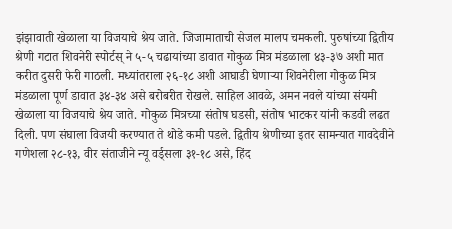झंझावाती खेळाला या विजयाचे श्रेय जाते. जिजामाताची सेजल मालप चमकली. पुरुषांच्या द्वितीय श्रेणी गटात शिवनेरी स्पोर्टस् ने ५-५ चढायांच्या डावात गोकुळ मित्र मंडळाला ४३-३७ अशी मात करीत दुसरी फेरी गाठली. मध्यांतराला २६-१८ अशी आघाडी घेणाऱ्या शिवनेरीला गोकुळ मित्र मंडळाला पूर्ण डावात ३४-३४ असे बरोबरीत रोखले. साहिल आवळे, अमन नवले यांच्या संयमी खेळाला या विजयाचे श्रेय जाते. गोकुळ मित्रच्या संतोष घडसी, संतोष भाटकर यांनी कडवी लढत दिली. पण संघाला विजयी करण्यात ते थोडे कमी पडले. द्वितीय श्रेणीच्या इतर सामन्यात गावदेवीने गणेशला २८-१३, वीर संताजीने न्यू वर्ड्सला ३१-१८ असे, हिंद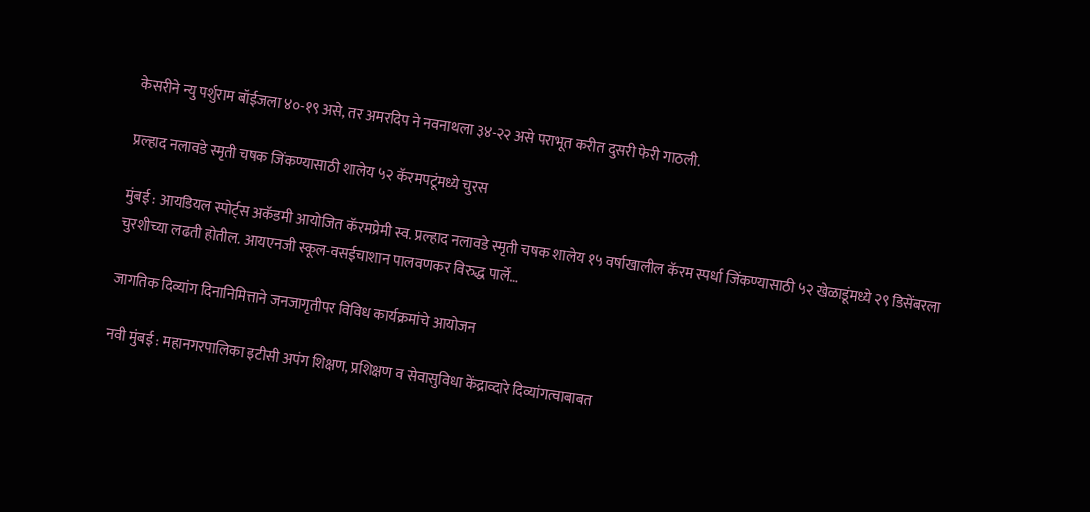केसरीने न्यु पर्शुराम बॉईजला ४०-१९ असे, तर अमरदिप ने नवनाथला ३४-२२ असे पराभूत करीत दुसरी फेरी गाठली.

प्रल्हाद नलावडे स्मृती चषक जिंकण्यासाठी शालेय ५२ कॅरमपटूंमध्ये चुरस

मुंबई : आयडियल स्पोर्ट्स अकॅडमी आयोजित कॅरमप्रेमी स्व. प्रल्हाद नलावडे स्मृती चषक शालेय १५ वर्षाखालील कॅरम स्पर्धा जिंकण्यासाठी ५२ खेळाडूंमध्ये २९ डिसेंबरला चुरशीच्या लढती होतील. आयएनजी स्कूल-वसईचाशान पालवणकर विरुद्ध पार्ले…

जागतिक दिव्यांग दिनानिमित्ताने जनजागृतीपर विविध कार्यक्रमांचे आयोजन

नवी मुंबई : महानगरपालिका इटीसी अपंग शिक्षण, प्रशिक्षण व सेवासुविधा केंद्राव्दारे दिव्यांगत्वाबाबत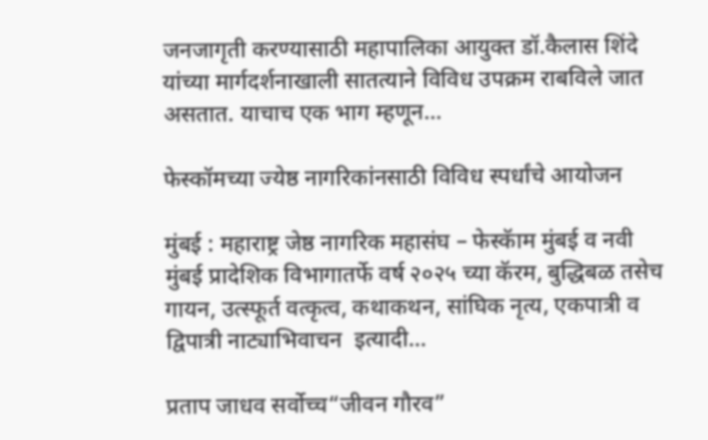जनजागृती करण्यासाठी महापालिका आयुक्त डॉ.कैलास शिंदे यांच्या मार्गदर्शनाखाली सातत्याने विविध उपक्रम राबविले जात असतात. याचाच एक भाग म्हणून…

फेस्कॉमच्या ज्येष्ठ नागरिकांनसाठी विविध स्पर्धांचे आयोजन

मुंबई : महाराष्ट्र जेष्ठ नागरिक महासंघ – फेस्कॅाम मुंबई व नवी मुंबई प्रादेशिक विभागातर्फे वर्ष २०२५ च्या कॅरम, बुद्धिबळ तसेच गायन, उत्स्फूर्त वत्कृत्व, कथाकथन, सांघिक नृत्य, एकपात्री व द्विपात्री नाट्याभिवाचन  इत्यादी…

प्रताप जाधव सर्वोच्च“जीवन गौरव”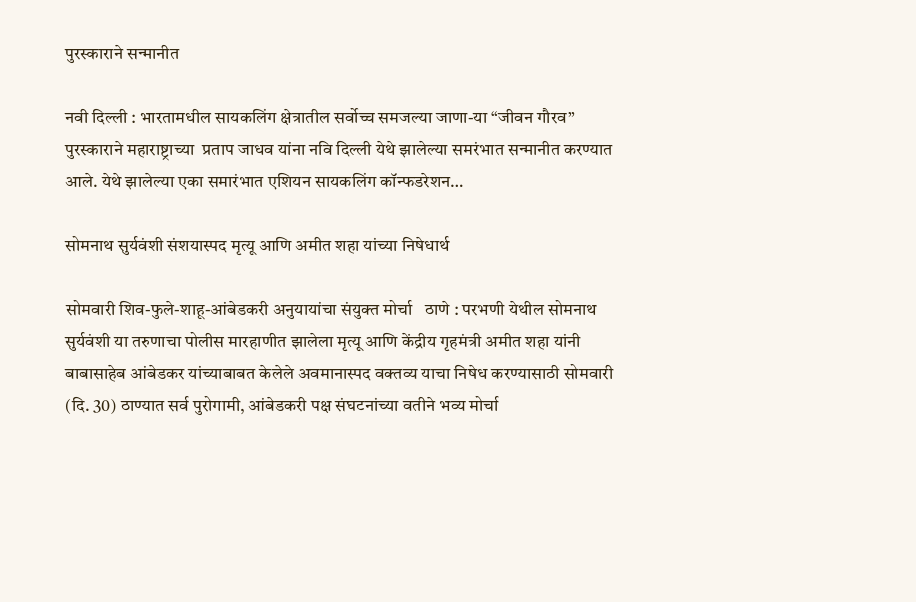पुरस्काराने सन्मानीत

नवी दिल्ली : भारतामधील सायकलिंग क्षेत्रातील सर्वोच्च समजल्या जाणा-या “जीवन गौरव” पुरस्काराने महाराष्ट्राच्या  प्रताप जाधव यांना नवि दिल्ली येथे झालेल्या समरंभात सन्मानीत करण्यात आले. येथे झालेल्या एका समारंभात एशियन सायकलिंग कॉन्फडरेशन…

सोमनाथ सुर्यवंशी संशयास्पद मृत्यू आणि अमीत शहा यांच्या निषेधार्थ

सोमवारी शिव-फुले-शाहू-आंबेडकरी अनुयायांचा संयुक्त मोर्चा   ठाणे : परभणी येथील सोमनाथ सुर्यवंशी या तरुणाचा पोलीस मारहाणीत झालेला मृत्यू आणि केंद्रीय गृहमंत्री अमीत शहा यांनी बाबासाहेब आंबेडकर यांच्याबाबत केलेले अवमानास्पद वक्तव्य याचा निषेध करण्यासाठी सोमवारी (दि. 30) ठाण्यात सर्व पुरोगामी, आंबेडकरी पक्ष संघटनांच्या वतीने भव्य मोर्चा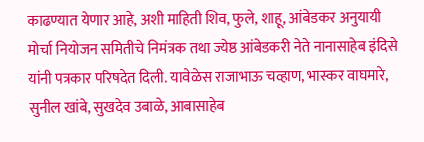काढण्यात येणार आहे, अशी माहिती शिव, फुले, शाहू, आंबेडकर अनुयायी मोर्चा नियोजन समितीचे निमंत्रक तथा ज्येष्ठ आंबेडकरी नेते नानासाहेब इंदिसे यांनी पत्रकार परिषदेत दिली. यावेळेस राजाभाऊ चव्हाण, भास्कर वाघमारे,  सुनील खांबे, सुखदेव उबाळे, आबासाहेब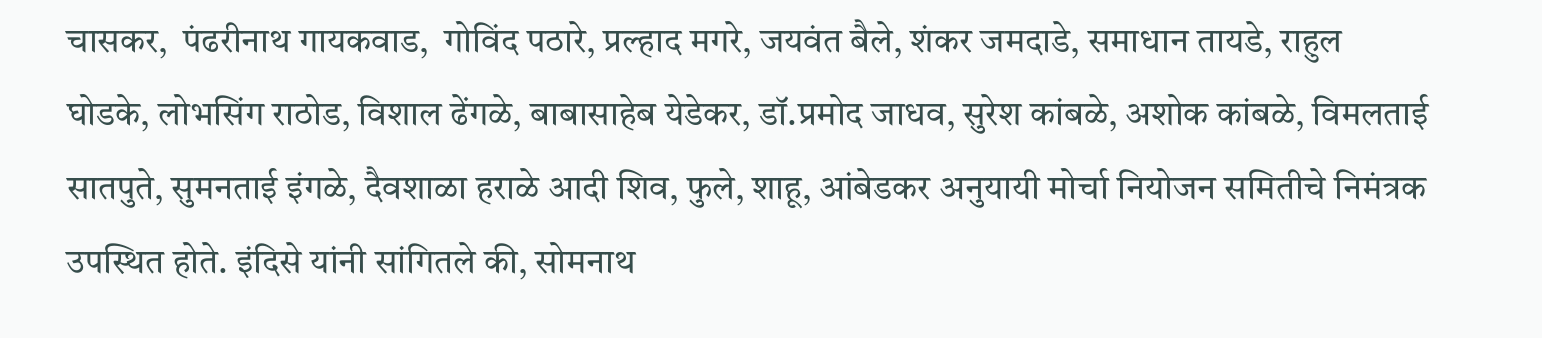चासकर,  पंढरीनाथ गायकवाड,  गोविंद पठारे, प्रल्हाद मगरे, जयवंत बैले, शंकर जमदाडे, समाधान तायडे, राहुल घोडके, लोभसिंग राठोड, विशाल ढेंगळे, बाबासाहेब येडेकर, डॉ.प्रमोद जाधव, सुरेश कांबळे, अशोक कांबळे, विमलताई सातपुते, सुमनताई इंगळे, दैवशाळा हराळे आदी शिव, फुले, शाहू, आंबेडकर अनुयायी मोर्चा नियोजन समितीचे निमंत्रक उपस्थित होते. इंदिसे यांनी सांगितले की, सोमनाथ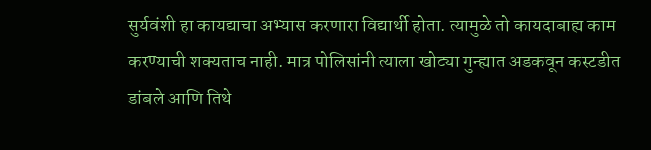सुर्यवंशी हा कायद्याचा अभ्यास करणारा विद्यार्थी होता. त्यामुळे तो कायदाबाह्य काम करण्याची शक्यताच नाही. मात्र पोलिसांनी त्याला खोट्या गुन्ह्यात अडकवून कस्टडीत डांबले आणि तिथे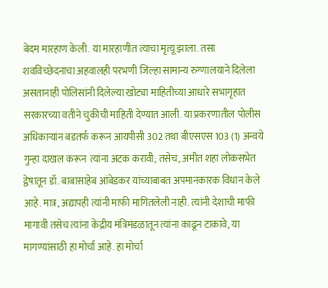बेदम मारहाण केली. या मारहाणीत त्याचा मृत्यू झाला. तसा शवविच्छेदनाचा अहवालही परभणी जिल्हा सामान्य रुग्णालयाने दिलेला असतानाही पोलिसांनी दिलेल्या खोट्या माहितीच्या आधारे सभागृहात सरकारच्या वतीने चुकीची माहिती देण्यात आली. या प्रकरणातील पोलीस अधिकाऱ्यांन बडतर्फ करून आयपीसी 302 तथा बीएसएस 103 (1) अन्वये गुन्हा दाखल करून  त्यांना अटक करावी; तसेच, अमीत शहा लोकसभेत द्वेषातून डॉ. बाबासाहेब आंबेडकर यांच्याबाबत अपमानकारक विधान केले आहे. मात्र, अद्यापही त्यांनी माफी मागितलेली नाही. त्यांनी देशाची माफी मागावी तसेच त्यांना केंद्रीय मंत्रिमंडळातून त्यांना काढून टाकावे, या मागण्यांसाठी हा मोर्चा आहे. हा मोर्चा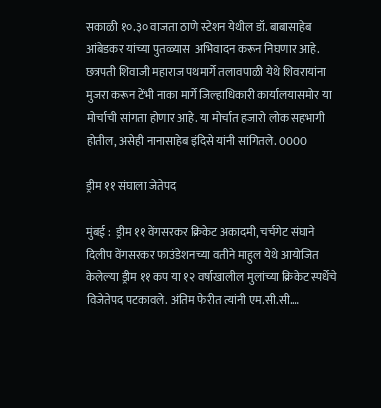सकाळी १०.३० वाजता ठाणे स्टेशन येथील डॉ. बाबासाहेब आंबेडकर यांच्या पुतळ्यास  अभिवादन करून निघणार आहे. छत्रपती शिवाजी महाराज पथमार्गे तलावपाळी येथे शिवरायांना मुजरा करून टेंभी नाका मार्गे जिल्हाधिकारी कार्यालयासमोर या मोर्चाची सांगता होणार आहे. या मोर्चात हजारो लोक सहभागी होतील, असेही नानासाहेब इंदिसे यांनी सांगितले. 0000

ड्रीम ११ संघाला जेतेपद

मुंबई :  ड्रीम ११ वेंगसरकर क्रिकेट अकादमी, चर्चगेट संघाने दिलीप वेंगसरकर फाउंडेशनच्या वतीने माहुल येथे आयोजित केलेल्या ड्रीम ११ कप या १२ वर्षाखालील मुलांच्या क्रिकेट स्पर्धेचे  विजेतेपद पटकावले. अंतिम फेरीत त्यांनी एम.सी.सी.…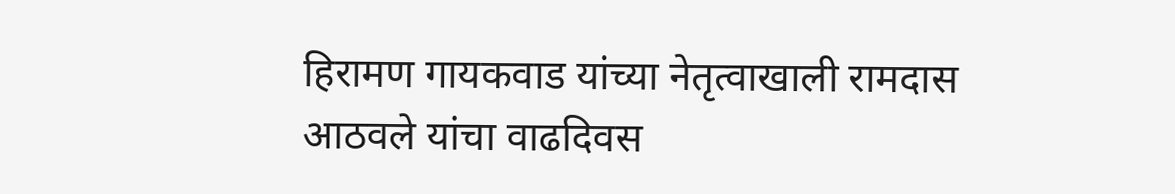हिरामण गायकवाड यांच्या नेतृत्वाखाली रामदास आठवले यांचा वाढदिवस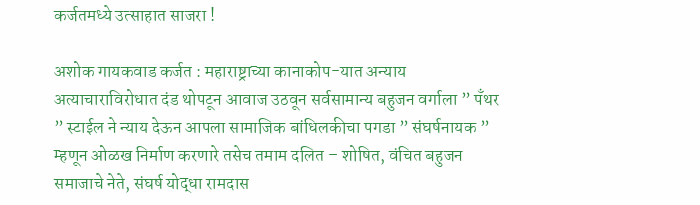कर्जतमध्ये उत्साहात साजरा !

अशोक गायकवाड कर्जत : महाराष्ट्राच्या कानाकोप-यात अन्याय अत्याचाराविरोधात दंड थोपटून आवाज उठवून सर्वसामान्य बहुजन वर्गाला ” पँथर ” स्टाईल ने न्याय देऊन आपला सामाजिक बांधिलकीचा पगडा ” संघर्षनायक ” म्हणून ओळख निर्माण करणारे तसेच तमाम दलित – शोषित, वंचित बहुजन समाजाचे नेते, संघर्ष योद्धा रामदास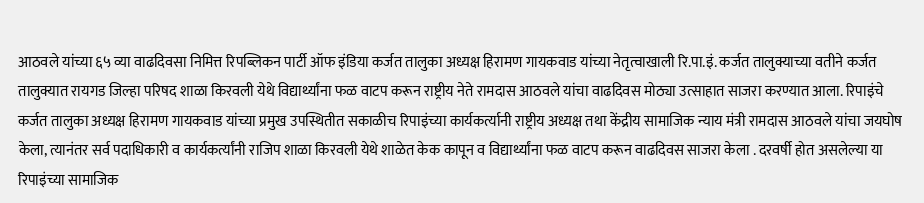आठवले यांच्या ६५ व्या वाढदिवसा निमित्त रिपब्लिकन पार्टी ऑफ इंडिया कर्जत तालुका अध्यक्ष हिरामण गायकवाड यांच्या नेतृत्वाखाली रि.पा.इं. कर्जत तालुक्याच्या वतीने कर्जत तालुक्यात रायगड जिल्हा परिषद शाळा किरवली येथे विद्यार्थ्यांना फळ वाटप करून राष्ट्रीय नेते रामदास आठवले यांचा वाढदिवस मोठ्या उत्साहात साजरा करण्यात आला. रिपाइंचे कर्जत तालुका अध्यक्ष हिरामण गायकवाड यांच्या प्रमुख उपस्थितीत सकाळीच रिपाइंच्या कार्यकर्त्यानी राष्ट्रीय अध्यक्ष तथा केंद्रीय सामाजिक न्याय मंत्री रामदास आठवले यांचा जयघोष केला, त्यानंतर सर्व पदाधिकारी व कार्यकर्त्यांनी राजिप शाळा किरवली येथे शाळेत केक कापून व विद्यार्थ्यांना फळ वाटप करून वाढदिवस साजरा केला . दरवर्षी होत असलेल्या या रिपाइंच्या सामाजिक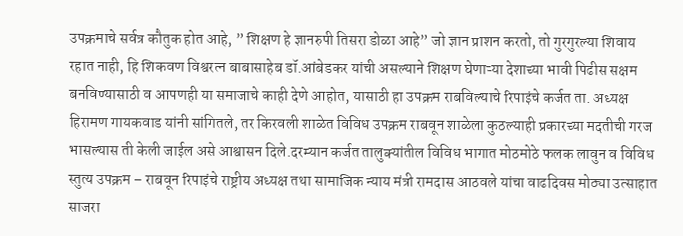उपक्रमाचे सर्वत्र कौतुक होत आहे, ” शिक्षण हे ज्ञानरुपी तिसरा डोळा आहे” जो ज्ञान प्राशन करतो, तो गुरगुरल्या शिवाय रहात नाही, हि शिकवण विश्वरत्न बाबासाहेब डॉ.आंबेडकर यांची असल्याने शिक्षण घेणाऱ्या देशाच्या भावी पिढीस सक्षम बनविण्यासाठी व आपणही या समाजाचे काही देणे आहोत, यासाठी हा उपक्रम राबविल्याचे रिपाइंचे कर्जत ता. अध्यक्ष हिरामण गायकवाड यांनी सांगितले, तर किरवली शाळेत विविध उपक्रम राबवून शाळेला कुठल्याही प्रकारच्या मदतीची गरज भासल्यास ती केली जाईल असे आश्वासन दिले.दरम्यान कर्जत तालुक्यांतील विविध भागात मोठमोठे फलक लावुन व विविध स्तुत्य उपक्रम – राबवून रिपाइंचे राष्ट्रीय अध्यक्ष तथा सामाजिक न्याय मंत्री रामदास आठवले यांचा वाढदिवस मोठ्या उत्साहात साजरा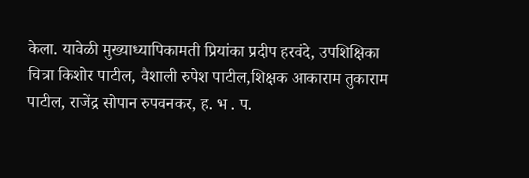केला. यावेळी मुख्याध्यापिकामती प्रियांका प्रदीप हरवंदे, उपशिक्षिका  चित्रा किशोर पाटील, वैशाली रुपेश पाटील,शिक्षक आकाराम तुकाराम पाटील, राजेंद्र सोपान रुपवनकर, ह. भ . प.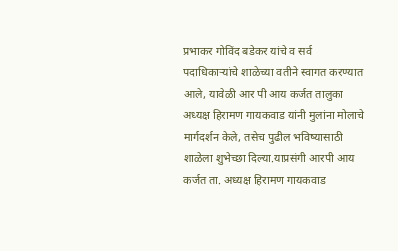प्रभाकर गोविंद बडेकर यांचे व सर्व पदाधिकाऱ्यांचे शाळेच्या वतीने स्वागत करण्यात आले, यावेळी आर पी आय कर्जत तालुका अध्यक्ष हिरामण गायकवाड यांनी मुलांना मोलाचे मार्गदर्शन केले, तसेच पुढील भविष्यासाठी शाळेला शुभेच्छा दिल्या.याप्रसंगी आरपी आय कर्जत ता. अध्यक्ष हिरामण गायकवाड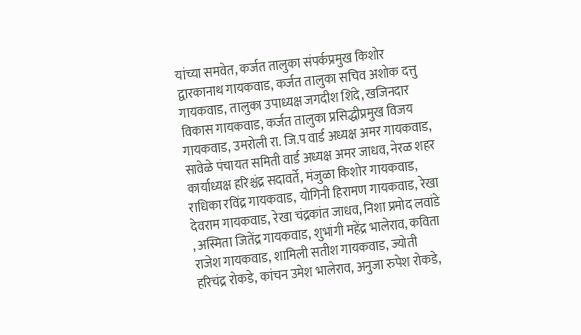यांच्या समवेत, कर्जत तालुका संपर्कप्रमुख किशोर द्वारकानाथ गायकवाड, कर्जत तालुका सचिव अशोक दत्तु गायकवाड, तालुका उपाध्यक्ष जगदीश शिंदे, खजिनदार विकास गायकवाड, कर्जत तालुका प्रसिद्धीप्रमुख विजय गायकवाड, उमरोली रा. जि.प वार्ड अध्यक्ष अमर गायकवाड, सावेळे पंचायत समिती वार्ड अध्यक्ष अमर जाधव, नेरळ शहर कार्याध्यक्ष हरिश्चंद्र सदावर्ते, मंजुळा किशोर गायकवाड, राधिका रविंद्र गायकवाड, योगिनी हिरामण गायकवाड, रेखा देवराम गायकवाड, रेखा चंद्रकांत जाधव, निशा प्रमोद लवांडे , अस्मिता जितेंद्र गायकवाड, शुभांगी महेंद्र भालेराव, कविता राजेश गायकवाड, शामिली सतीश गायकवाड, ज्योती हरिचंद्र रोकडे, कांचन उमेश भालेराव, अनुजा रुपेश रोकडे,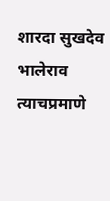शारदा सुखदेव भालेराव त्याचप्रमाणे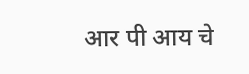आर पी आय चे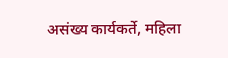असंख्य कार्यकर्ते, महिला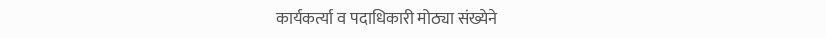कार्यकर्त्या व पदाधिकारी मोठ्या संख्येने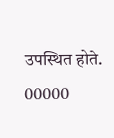उपस्थित होते. 00000